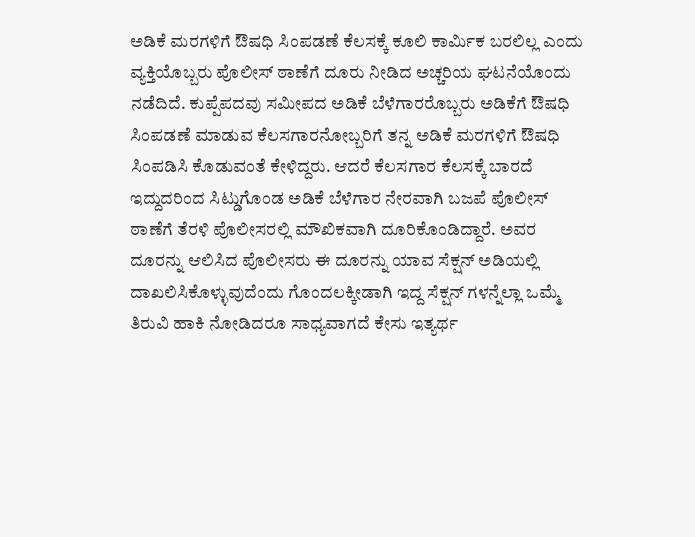ಅಡಿಕೆ ಮರಗಳಿಗೆ ಔಷಧಿ ಸಿಂಪಡಣೆ ಕೆಲಸಕ್ಕೆ ಕೂಲಿ ಕಾರ್ಮಿಕ ಬರಲಿಲ್ಲ ಎಂದು ವ್ಯಕ್ತಿಯೊಬ್ಬರು ಪೊಲೀಸ್ ಠಾಣೆಗೆ ದೂರು ನೀಡಿದ ಅಚ್ಚರಿಯ ಘಟನೆಯೊಂದು ನಡೆದಿದೆ. ಕುಪ್ಪೆಪದವು ಸಮೀಪದ ಅಡಿಕೆ ಬೆಳೆಗಾರರೊಬ್ಬರು ಅಡಿಕೆಗೆ ಔಷಧಿ ಸಿಂಪಡಣೆ ಮಾಡುವ ಕೆಲಸಗಾರನೋಬ್ಬರಿಗೆ ತನ್ನ ಅಡಿಕೆ ಮರಗಳಿಗೆ ಔಷಧಿ ಸಿಂಪಡಿಸಿ ಕೊಡುವಂತೆ ಕೇಳಿದ್ದರು. ಆದರೆ ಕೆಲಸಗಾರ ಕೆಲಸಕ್ಕೆ ಬಾರದೆ ಇದ್ದುದರಿಂದ ಸಿಟ್ಡುಗೊಂಡ ಅಡಿಕೆ ಬೆಳೆಗಾರ ನೇರವಾಗಿ ಬಜಪೆ ಪೊಲೀಸ್ ಠಾಣೆಗೆ ತೆರಳಿ ಪೊಲೀಸರಲ್ಲಿ ಮೌಖಿಕವಾಗಿ ದೂರಿಕೊಂಡಿದ್ದಾರೆ. ಅವರ ದೂರನ್ನು ಆಲಿಸಿದ ಪೊಲೀಸರು ಈ ದೂರನ್ನು ಯಾವ ಸೆಕ್ಷನ್ ಅಡಿಯಲ್ಲಿ ದಾಖಲಿಸಿಕೊಳ್ಳುವುದೆಂದು ಗೊಂದಲಕ್ಕೀಡಾಗಿ ಇದ್ದ ಸೆಕ್ಷನ್ ಗಳನ್ನೆಲ್ಲಾ ಒಮ್ಮೆ ತಿರುವಿ ಹಾಕಿ ನೋಡಿದರೂ ಸಾಧ್ಯವಾಗದೆ ಕೇಸು ಇತ್ಯರ್ಥ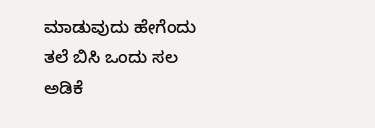ಮಾಡುವುದು ಹೇಗೆಂದು ತಲೆ ಬಿಸಿ ಒಂದು ಸಲ ಅಡಿಕೆ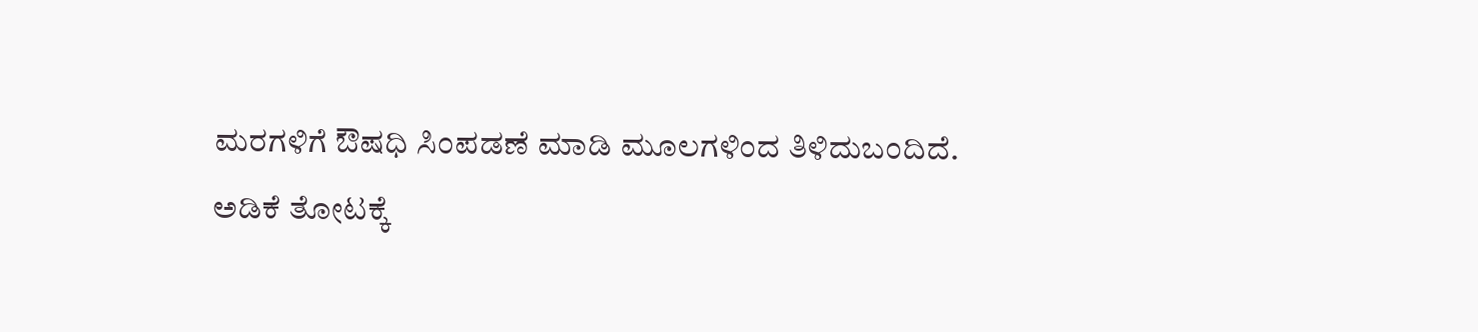ಮರಗಳಿಗೆ ಔಷಧಿ ಸಿಂಪಡಣೆ ಮಾಡಿ ಮೂಲಗಳಿಂದ ತಿಳಿದುಬಂದಿದೆ.
ಅಡಿಕೆ ತೋಟಕ್ಕೆ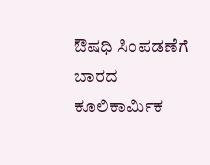ಔಷಧಿ ಸಿಂಪಡಣೆಗೆ ಬಾರದ ಕೂಲಿಕಾರ್ಮಿಕ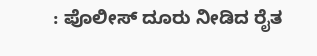: ಪೊಲೀಸ್ ದೂರು ನೀಡಿದ ರೈತ